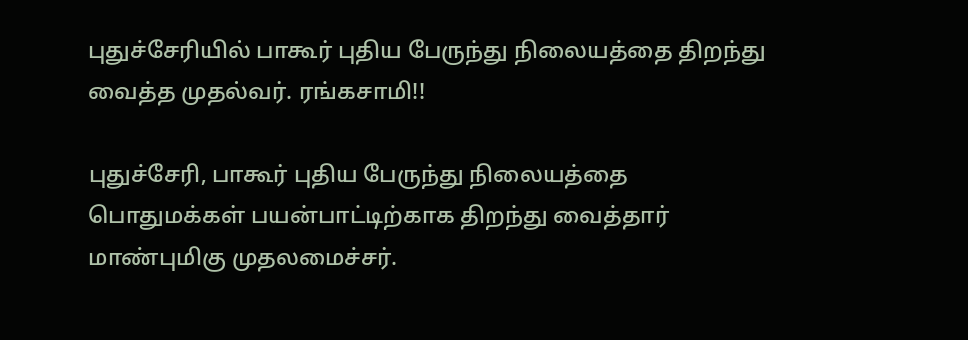புதுச்சேரியில் பாகூர் புதிய பேருந்து நிலையத்தை திறந்து வைத்த முதல்வர். ரங்கசாமி!!

புதுச்சேரி, பாகூர் புதிய பேருந்து நிலையத்தை பொதுமக்கள் பயன்பாட்டிற்காக திறந்து வைத்தார் மாண்புமிகு முதலமைச்சர்.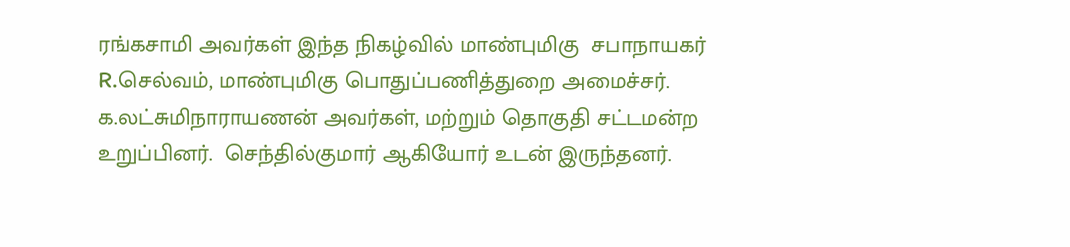ரங்கசாமி அவர்கள் இந்த நிகழ்வில் மாண்புமிகு  சபாநாயகர்  R.செல்வம், மாண்புமிகு பொதுப்பணித்துறை அமைச்சர். க.லட்சுமிநாராயணன் அவர்கள், மற்றும் தொகுதி சட்டமன்ற உறுப்பினர்.  செந்தில்குமார் ஆகியோர் உடன் இருந்தனர்.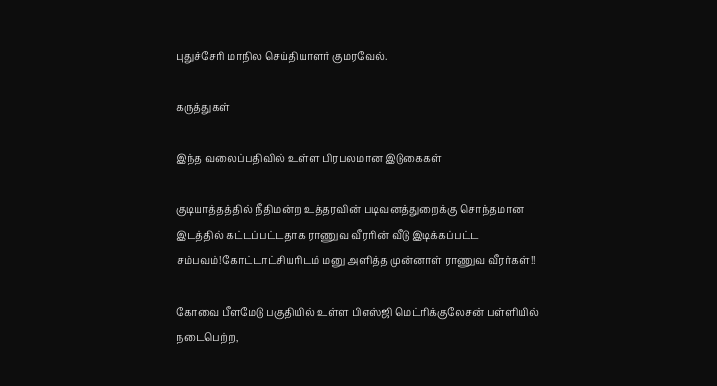புதுச்சேரி மாநில செய்தியாளர் குமரவேல்.

கருத்துகள்

இந்த வலைப்பதிவில் உள்ள பிரபலமான இடுகைகள்

குடியாத்தத்தில் நீதிமன்ற உத்தரவின் படிவனத்துறைக்கு சொந்தமான இடத்தில் கட்டப்பட்டதாக ராணுவ வீரரின் வீடு இடிக்கப்பட்ட சம்பவம்!கோட்டாட்சியரிடம் மனு அளித்த முன்னாள் ராணுவ வீரர்கள்!!

கோவை பீளமேடு பகுதியில் உள்ள பிஎஸ்ஜி மெட்ரிக்குலேசன் பள்ளியில் நடைபெற்ற,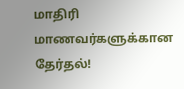மாதிரி மாணவர்களுக்கான தேர்தல்!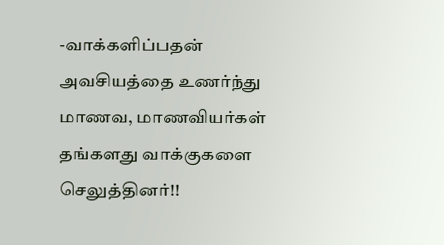-வாக்களிப்பதன் அவசியத்தை உணர்ந்து மாணவ, மாணவியர்கள் தங்களது வாக்குகளை செலுத்தினர்!!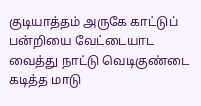குடியாத்தம் அருகே காட்டுப் பன்றியை வேட்டையாட வைத்து நாட்டு வெடிகுண்டை கடித்த மாடு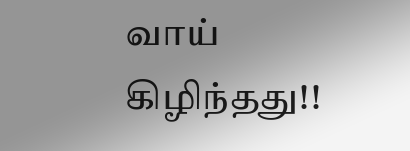வாய் கிழிந்தது!!